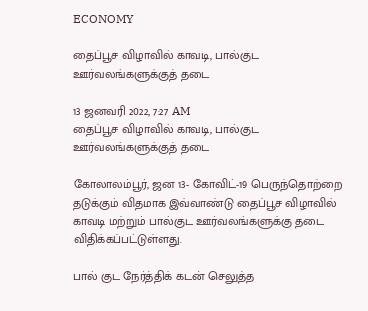ECONOMY

தைப்பூச விழாவில் காவடி, பால்குட ஊர்வலங்களுக்குத் தடை

13 ஜனவரி 2022, 7:27 AM
தைப்பூச விழாவில் காவடி, பால்குட ஊர்வலங்களுக்குத் தடை

கோலாலம்பூர், ஜன 13- கோவிட்-19 பெருந்தொற்றை தடுக்கும் விதமாக இவ்வாண்டு தைப்பூச விழாவில் காவடி மற்றும் பால்குட ஊர்வலங்களுக்கு தடை விதிக்கப்பட்டுள்ளது.

பால் குட நேர்த்திக் கடன் செலுத்த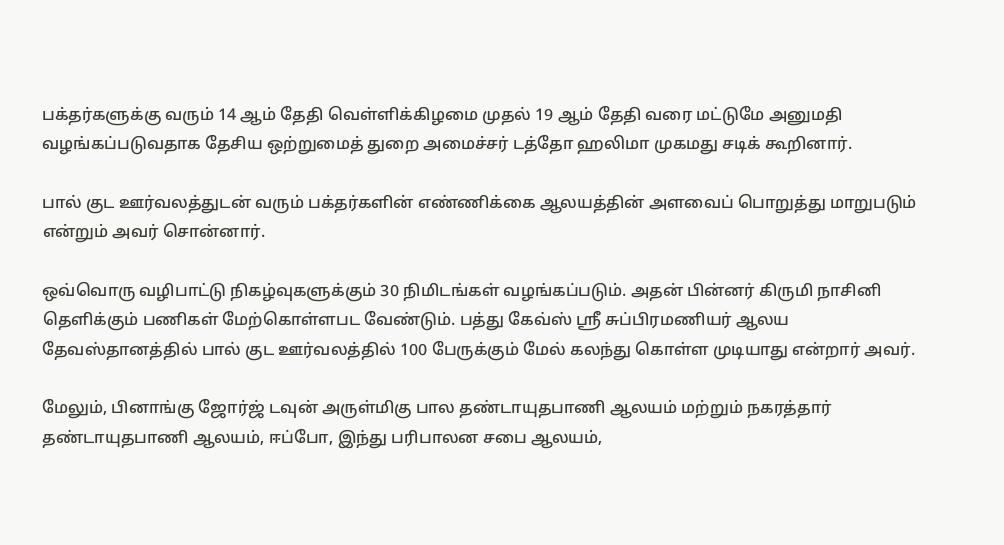பக்தர்களுக்கு வரும் 14 ஆம் தேதி வெள்ளிக்கிழமை முதல் 19 ஆம் தேதி வரை மட்டுமே அனுமதி வழங்கப்படுவதாக தேசிய ஒற்றுமைத் துறை அமைச்சர் டத்தோ ஹலிமா முகமது சடிக் கூறினார்.

பால் குட ஊர்வலத்துடன் வரும் பக்தர்களின் எண்ணிக்கை ஆலயத்தின் அளவைப் பொறுத்து மாறுபடும் என்றும் அவர் சொன்னார்.

ஒவ்வொரு வழிபாட்டு நிகழ்வுகளுக்கும் 30 நிமிடங்கள் வழங்கப்படும். அதன் பின்னர் கிருமி நாசினி தெளிக்கும் பணிகள் மேற்கொள்ளபட வேண்டும். பத்து கேவ்ஸ் ஸ்ரீ சுப்பிரமணியர் ஆலய தேவஸ்தானத்தில் பால் குட ஊர்வலத்தில் 100 பேருக்கும் மேல் கலந்து கொள்ள முடியாது என்றார் அவர்.

மேலும், பினாங்கு ஜோர்ஜ் டவுன் அருள்மிகு பால தண்டாயுதபாணி ஆலயம் மற்றும் நகரத்தார் தண்டாயுதபாணி ஆலயம், ஈப்போ, இந்து பரிபாலன சபை ஆலயம்,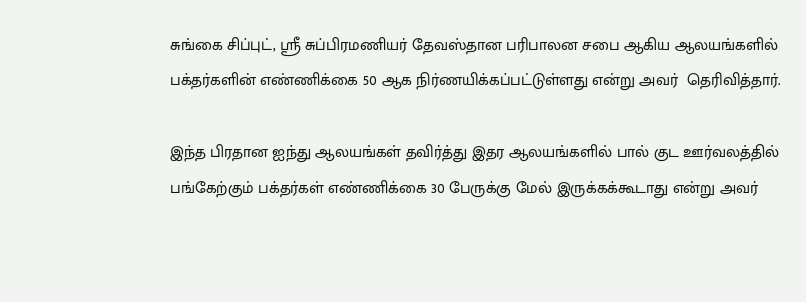சுங்கை சிப்புட், ஸ்ரீ சுப்பிரமணியர் தேவஸ்தான பரிபாலன சபை ஆகிய ஆலயங்களில் பக்தர்களின் எண்ணிக்கை 50 ஆக நிர்ணயிக்கப்பட்டுள்ளது என்று அவர்  தெரிவித்தார்.

இந்த பிரதான ஐந்து ஆலயங்கள் தவிர்த்து இதர ஆலயங்களில் பால் குட ஊர்வலத்தில் பங்கேற்கும் பக்தர்கள் எண்ணிக்கை 30 பேருக்கு மேல் இருக்கக்கூடாது என்று அவர்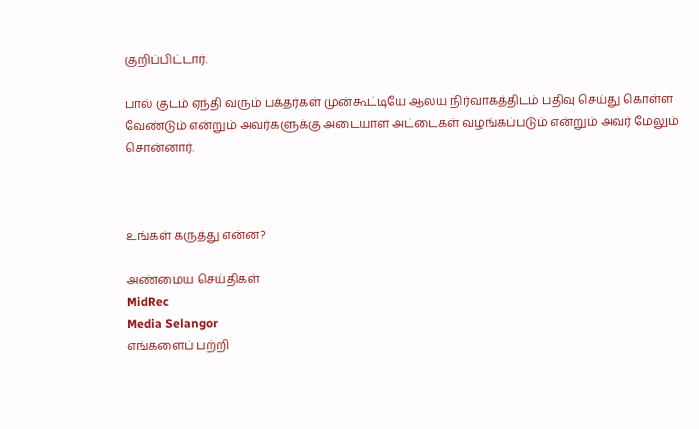குறிப்பிட்டார்.

பால் குடம் ஏந்தி வரும் பக்தர்கள் முன்கூட்டியே ஆலய நிர்வாகத்திடம் பதிவு செய்து கொள்ள வேண்டும் என்றும் அவர்களுக்கு அடையாள அட்டைகள் வழங்கப்படும் என்றும் அவர் மேலும் சொன்னார்.



உங்கள் கருத்து என்ன?

அண்மைய செய்திகள்
MidRec
Media Selangor
எங்களைப் பற்றி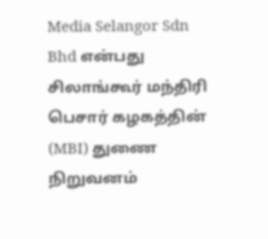Media Selangor Sdn Bhd என்பது சிலாங்கூர் மந்திரி பெசார் கழகத்தின் (MBI) துணை நிறுவனம்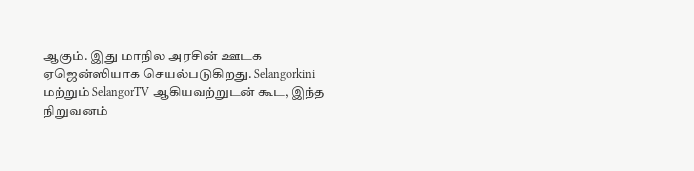ஆகும். இது மாநில அரசின் ஊடக ஏஜென்ஸியாக செயல்படுகிறது. Selangorkini மற்றும் SelangorTV ஆகியவற்றுடன் கூட, இந்த நிறுவனம்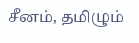சீனம், தமிழும்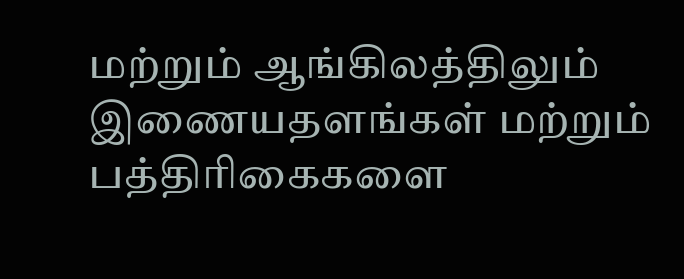மற்றும் ஆங்கிலத்திலும் இணையதளங்கள் மற்றும் பத்திரிகைகளை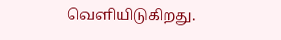வெளியிடுகிறது.